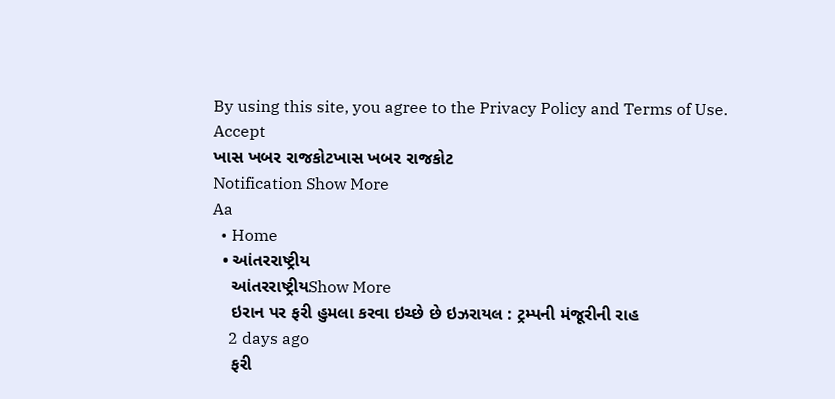By using this site, you agree to the Privacy Policy and Terms of Use.
Accept
ખાસ ખબર રાજકોટખાસ ખબર રાજકોટ
Notification Show More
Aa
  • Home
  • આંતરરાષ્ટ્રીય
    આંતરરાષ્ટ્રીયShow More
    ઇરાન પર ફરી હુમલા કરવા ઇચ્છે છે ઇઝરાયલ : ટ્રમ્પની મંજૂરીની રાહ
    2 days ago
    ફરી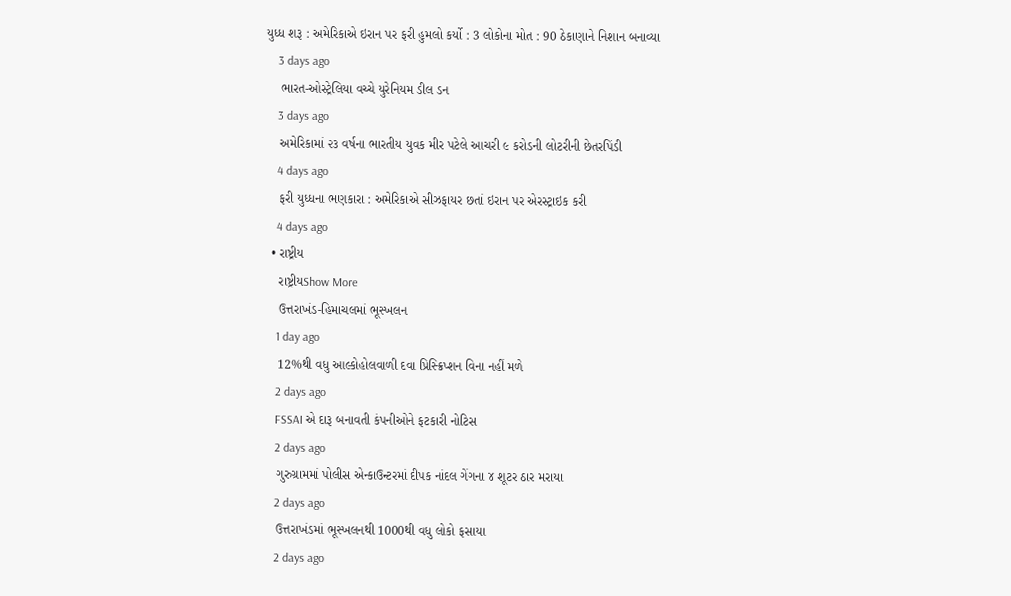યુધ્ધ શરૂ : અમેરિકાએ ઇરાન પર ફરી હુમલો કર્યો : 3 લોકોના મોત : 90 ઠેકાણાને નિશાન બનાવ્યા
    3 days ago
    ભારત-ઓસ્ટ્રેલિયા વચ્ચે યુરેનિયમ ડીલ ડન
    3 days ago
    અમેરિકામાં ૨૩ વર્ષના ભારતીય યુવક મીર પટેલે આચરી ૯ કરોડની લોટરીની છેતરપિંડી
    4 days ago
    ફરી યુધ્ધના ભણકારા : અમેરિકાએ સીઝફાયર છતાં ઇરાન પર એરસ્ટ્રાઇક કરી
    4 days ago
  • રાષ્ટ્રીય
    રાષ્ટ્રીયShow More
    ઉત્તરાખંડ-હિમાચલમાં ભૂસ્ખલન
    1 day ago
    12%થી વધુ આલ્કોહોલવાળી દવા પ્રિસ્ક્રિપ્શન વિના નહીં મળે
    2 days ago
    FSSAI એ દારૂ બનાવતી કંપનીઓને ફટકારી નોટિસ
    2 days ago
    ગુરુગ્રામમાં પોલીસ એન્કાઉન્ટરમાં દીપક નાંદલ ગેંગના ૪ શૂટર ઠાર મરાયા
    2 days ago
    ઉત્તરાખંડમાં ભૂસ્ખલનથી 1000થી વધુ લોકો ફસાયા
    2 days ago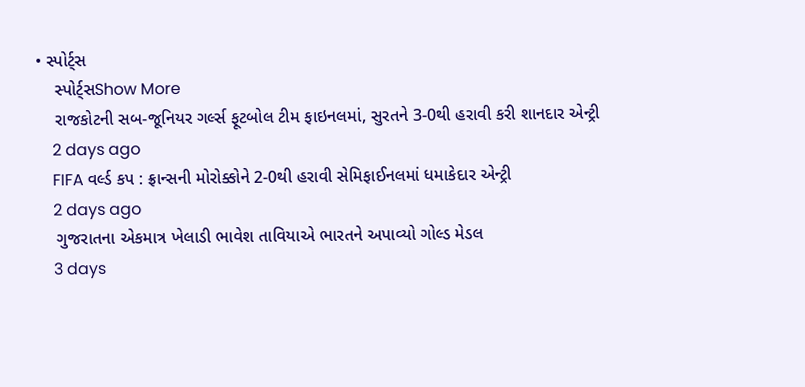• સ્પોર્ટ્સ
    સ્પોર્ટ્સShow More
    રાજકોટની સબ-જૂનિયર ગર્લ્સ ફૂટબોલ ટીમ ફાઇનલમાં, સુરતને 3-0થી હરાવી કરી શાનદાર એન્ટ્રી
    2 days ago
    FIFA વર્લ્ડ કપ : ફ્રાન્સની મોરોક્કોને 2-0થી હરાવી સેમિફાઈનલમાં ધમાકેદાર એન્ટ્રી
    2 days ago
    ગુજરાતના એકમાત્ર ખેલાડી ભાવેશ તાવિયાએ ભારતને અપાવ્યો ગોલ્ડ મેડલ
    3 days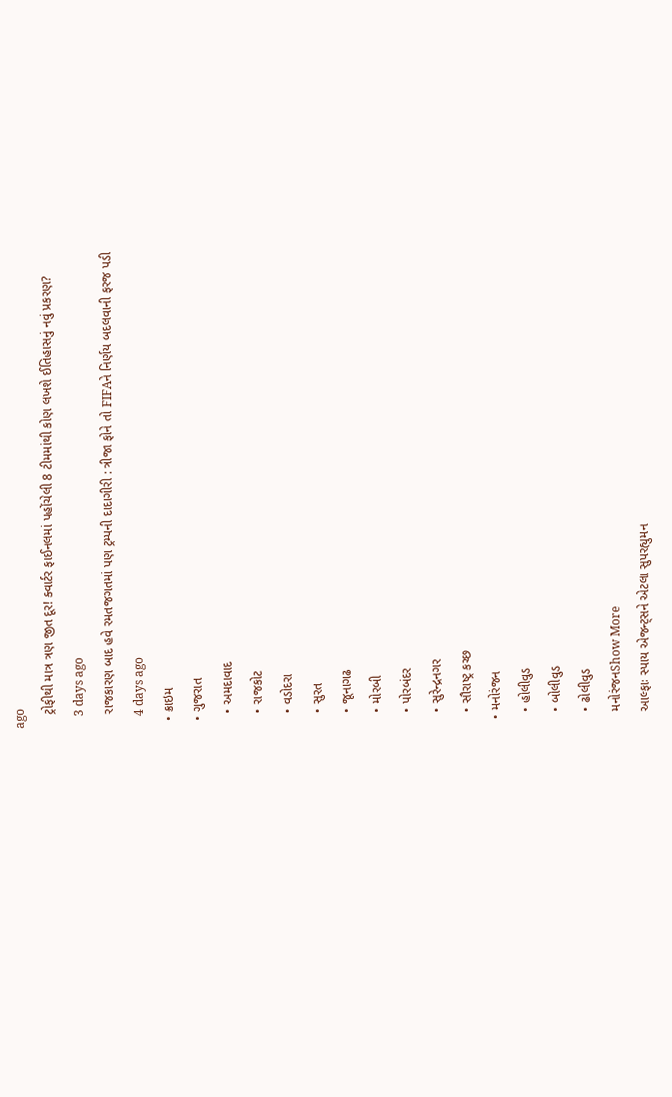ago
    ટ્રોફીથી માત્ર ત્રણ જીત દૂર! ક્વાર્ટર ફાઈનલમાં પહોંચેલી 8 ટીમમાંથી કોણ લખશે ઈતિહાસનું નવું પ્રકરણ?
    3 days ago
    રાજકારણ બાદ હવે રમતજગતમાં પણ ટ્રમ્પની દાદાગીરી : ત્રીજા ફોને તો FIFAને નિર્ણય બદલવાની ફરજ પડી
    4 days ago
  • ક્રાઇમ
  • ગુજરાત
    • અમદાવાદ
    • રાજકોટ
    • વડોદરા
    • સુરત
    • જૂનાગઢ
    • મોરબી
    • પોરબંદર
    • સુરેન્દ્રનગર
    • સૌરાષ્ટ્ર કચ્છ
  • મનોરંજન
    • હોલીવુડ
    • બોલીવુડ
    • ઢોલીવુડ
    મનોરંજનShow More
    આલ્ફાઃ સ્પાય એજન્ટ્સને એટલા સુપરહ્યુમન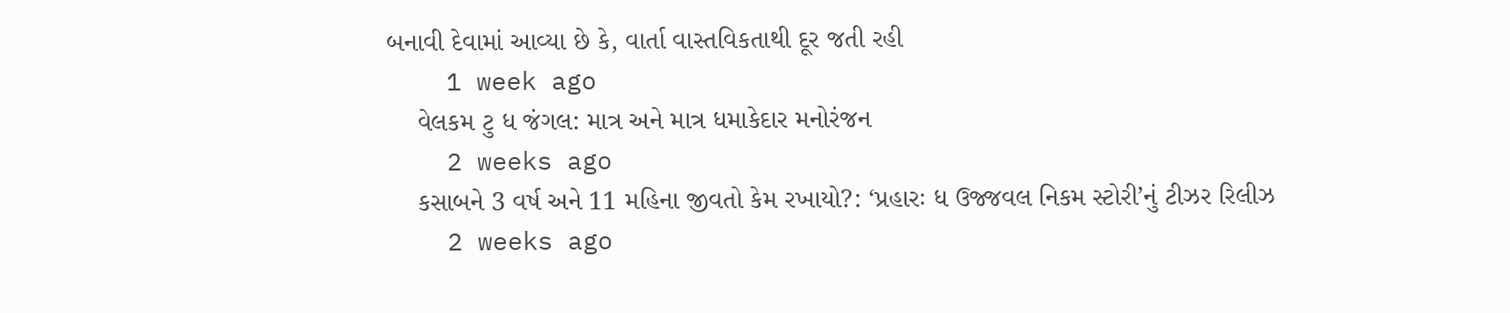બનાવી દેવામાં આવ્યા છે કે, વાર્તા વાસ્તવિકતાથી દૂર જતી રહી
    1 week ago
    વેલકમ ટુ ધ જંગલ: માત્ર અને માત્ર ધમાકેદાર મનોરંજન
    2 weeks ago
    કસાબને 3 વર્ષ અને 11 મહિના જીવતો કેમ રખાયો?: ‘પ્રહારઃ ધ ઉજ્જવલ નિકમ સ્ટોરી’નું ટીઝર રિલીઝ
    2 weeks ago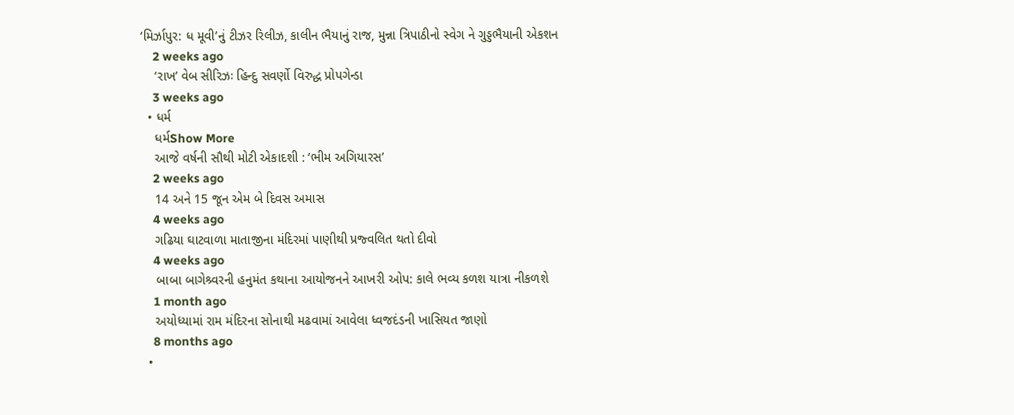‘મિર્ઝાપુર: ધ મૂવી’નું ટીઝર રિલીઝ, કાલીન ભૈયાનું રાજ, મુન્ના ત્રિપાઠીનો સ્વેગ ને ગુડ્ડભૈયાની એકશન
    2 weeks ago
    ‘રાખ’ વેબ સીરિઝઃ હિન્દુ સવર્ણો વિરુદ્ધ પ્રોપગેન્ડા
    3 weeks ago
  • ધર્મ
    ધર્મShow More
    આજે વર્ષની સૌથી મોટી એકાદશી : ‘ભીમ અગિયારસ’
    2 weeks ago
    14 અને 15 જૂન એમ બે દિવસ અમાસ
    4 weeks ago
    ગઢિયા ઘાટવાળા માતાજીના મંદિરમાં પાણીથી પ્રજ્વલિત થતો દીવો
    4 weeks ago
    બાબા બાગેશ્ર્વરની હનુમંત કથાના આયોજનને આખરી ઓપ: કાલે ભવ્ય કળશ યાત્રા નીકળશે
    1 month ago
    અયોધ્યામાં રામ મંદિરના સોનાથી મઢવામાં આવેલા ધ્વજદંડની ખાસિયત જાણો
    8 months ago
  •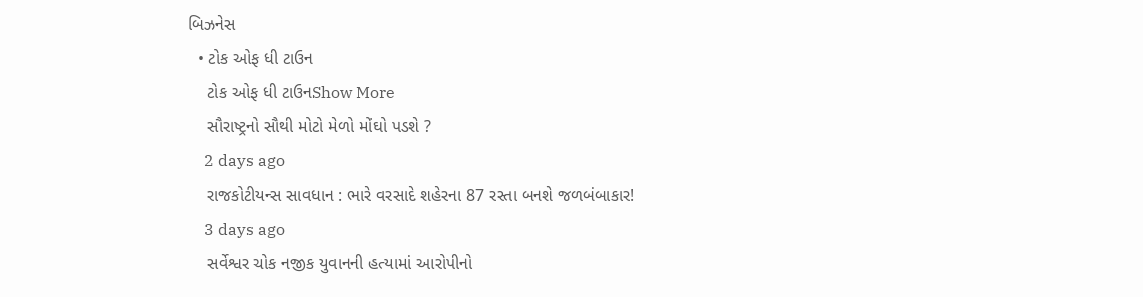બિઝનેસ
  • ટોક ઓફ ધી ટાઉન
    ટોક ઓફ ધી ટાઉનShow More
    સૌરાષ્ટ્રનો સૌથી મોટો મેળો મોંઘો પડશે ?
    2 days ago
    રાજકોટીયન્સ સાવધાન : ભારે વરસાદે શહેરના 87 રસ્તા બનશે જળબંબાકાર!
    3 days ago
    સર્વેશ્વર ચોક નજીક યુવાનની હત્યામાં આરોપીનો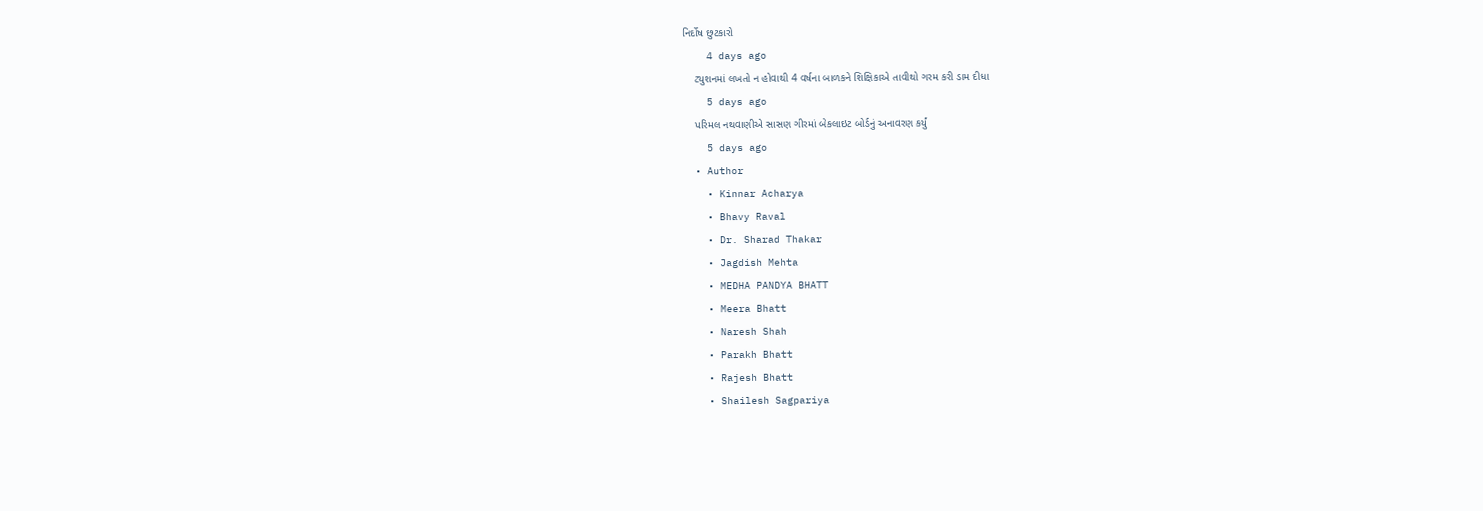નિર્દોષ છુટકારો
    4 days ago
    ટ્યુશનમાં લખતો ન હોવાથી 4 વર્ષના બાળકને શિક્ષિકાએ તાવીથો ગરમ કરી ડામ દીધા
    5 days ago
    પરિમલ નથવાણીએ સાસણ ગીરમાં બેકલાઇટ બોર્ડનું અનાવરણ કર્યું
    5 days ago
  • Author
    • Kinnar Acharya
    • Bhavy Raval
    • Dr. Sharad Thakar
    • Jagdish Mehta
    • MEDHA PANDYA BHATT
    • Meera Bhatt
    • Naresh Shah
    • Parakh Bhatt
    • Rajesh Bhatt
    • Shailesh Sagpariya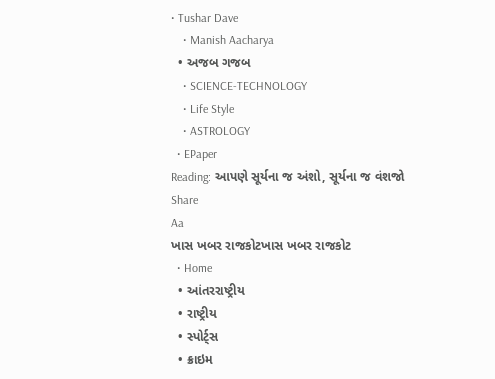• Tushar Dave
    • Manish Aacharya
  • અજબ ગજબ
    • SCIENCE-TECHNOLOGY
    • Life Style
    • ASTROLOGY
  • EPaper
Reading: આપણે સૂર્યના જ અંશો, સૂર્યના જ વંશજો
Share
Aa
ખાસ ખબર રાજકોટખાસ ખબર રાજકોટ
  • Home
  • આંતરરાષ્ટ્રીય
  • રાષ્ટ્રીય
  • સ્પોર્ટ્સ
  • ક્રાઇમ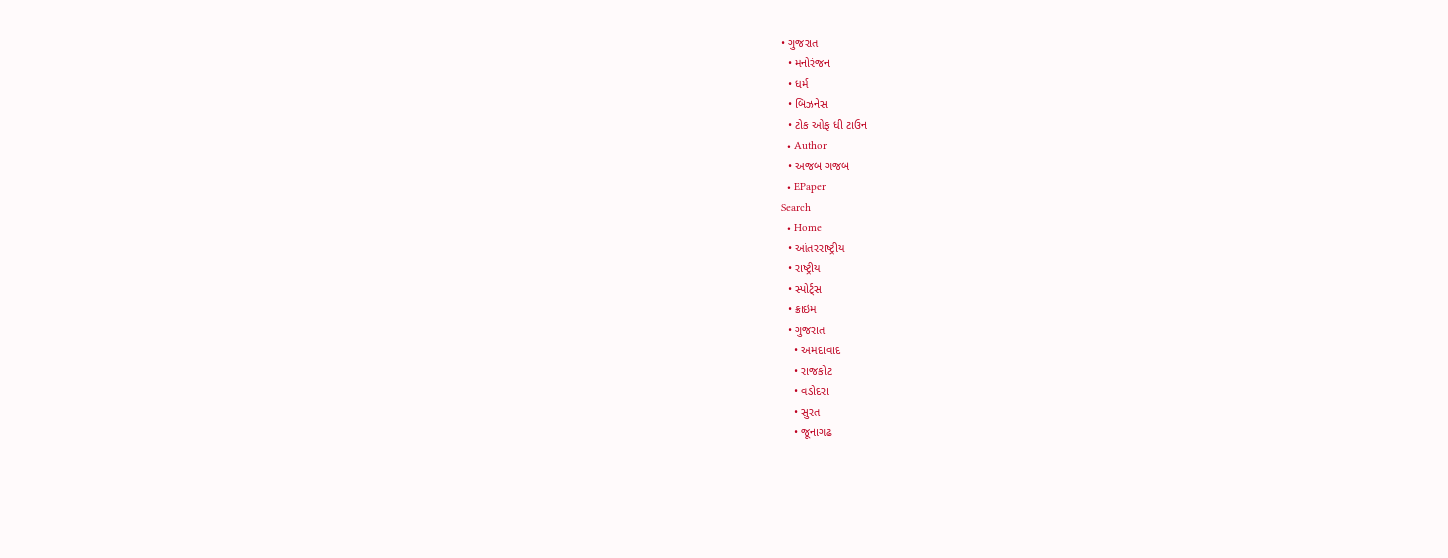• ગુજરાત
  • મનોરંજન
  • ધર્મ
  • બિઝનેસ
  • ટોક ઓફ ધી ટાઉન
  • Author
  • અજબ ગજબ
  • EPaper
Search
  • Home
  • આંતરરાષ્ટ્રીય
  • રાષ્ટ્રીય
  • સ્પોર્ટ્સ
  • ક્રાઇમ
  • ગુજરાત
    • અમદાવાદ
    • રાજકોટ
    • વડોદરા
    • સુરત
    • જૂનાગઢ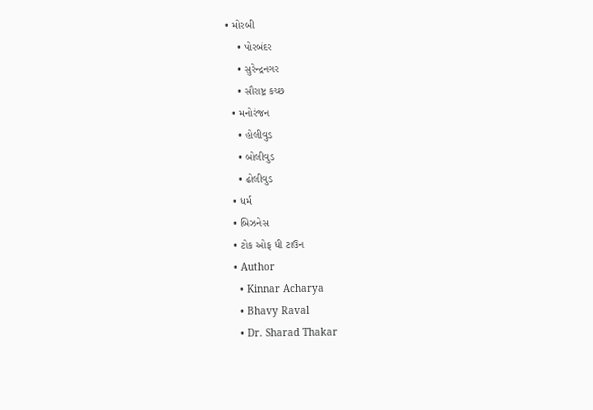• મોરબી
    • પોરબંદર
    • સુરેન્દ્રનગર
    • સૌરાષ્ટ્ર કચ્છ
  • મનોરંજન
    • હોલીવુડ
    • બોલીવુડ
    • ઢોલીવુડ
  • ધર્મ
  • બિઝનેસ
  • ટોક ઓફ ધી ટાઉન
  • Author
    • Kinnar Acharya
    • Bhavy Raval
    • Dr. Sharad Thakar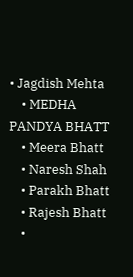• Jagdish Mehta
    • MEDHA PANDYA BHATT
    • Meera Bhatt
    • Naresh Shah
    • Parakh Bhatt
    • Rajesh Bhatt
    •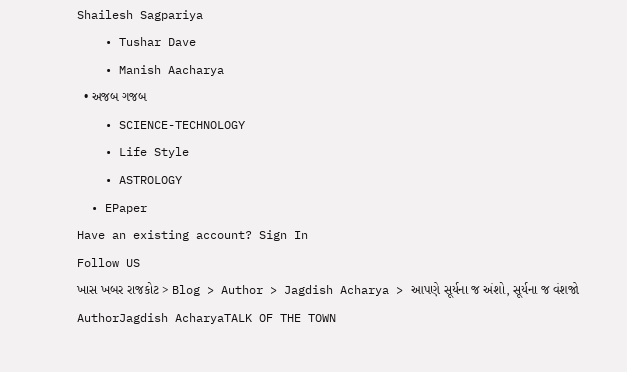Shailesh Sagpariya
    • Tushar Dave
    • Manish Aacharya
  • અજબ ગજબ
    • SCIENCE-TECHNOLOGY
    • Life Style
    • ASTROLOGY
  • EPaper
Have an existing account? Sign In
Follow US
ખાસ ખબર રાજકોટ > Blog > Author > Jagdish Acharya > આપણે સૂર્યના જ અંશો, સૂર્યના જ વંશજો
AuthorJagdish AcharyaTALK OF THE TOWN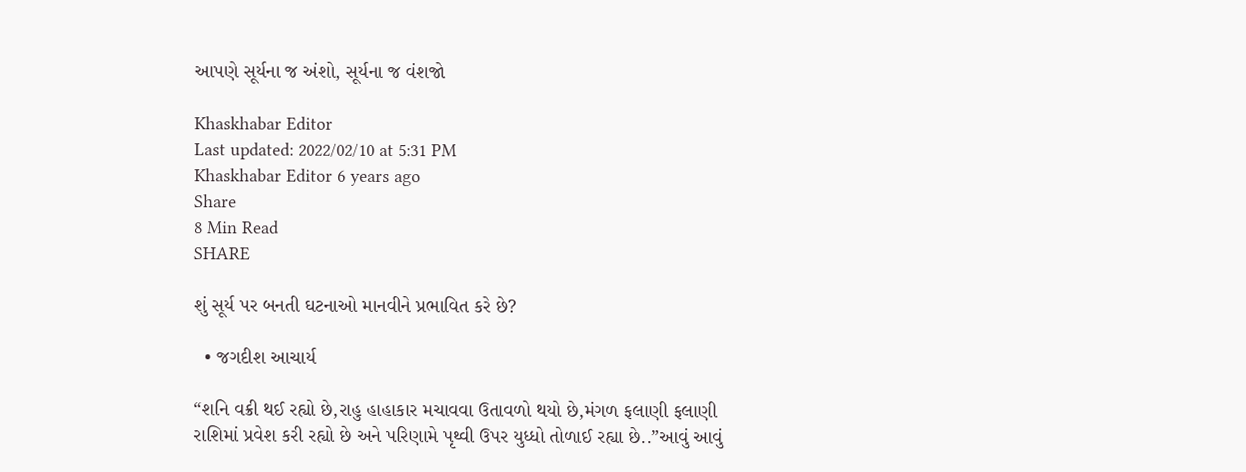આપણે સૂર્યના જ અંશો, સૂર્યના જ વંશજો

Khaskhabar Editor
Last updated: 2022/02/10 at 5:31 PM
Khaskhabar Editor 6 years ago
Share
8 Min Read
SHARE

શું સૂર્ય પર બનતી ઘટનાઓ માનવીને પ્રભાવિત કરે છે?

  • જગદીશ આચાર્ય

“શનિ વક્રી થઈ રહ્યો છે,રાહુ હાહાકાર મચાવવા ઉતાવળો થયો છે,મંગળ ફલાણી ફલાણી રાશિમાં પ્રવેશ કરી રહ્યો છે અને પરિણામે પૃથ્વી ઉપર યુધ્ધો તોળાઈ રહ્યા છે..”આવું આવું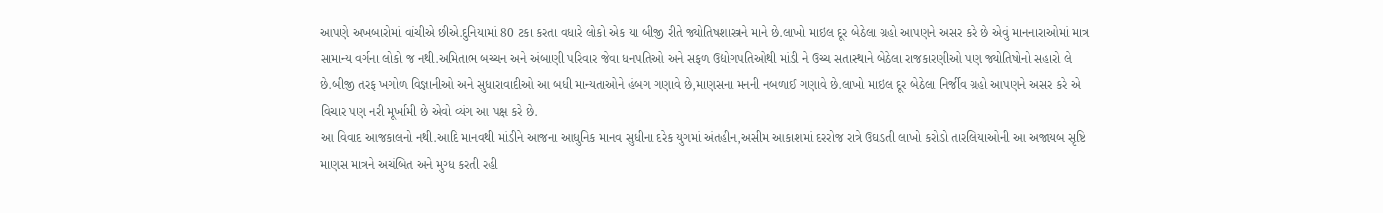આપણે અખબારોમાં વાંચીએ છીએ.દુનિયામાં 80 ટકા કરતા વધારે લોકો એક યા બીજી રીતે જ્યોતિષશાસ્ત્રને માને છે.લાખો માઇલ દૂર બેઠેલા ગ્રહો આપણને અસર કરે છે એવું માનનારાઓમાં માત્ર સામાન્ય વર્ગના લોકો જ નથી.અમિતાભ બચ્ચન અને અંબાણી પરિવાર જેવા ધનપતિઓ અને સફળ ઉદ્યોગપતિઓથી માંડી ને ઉચ્ચ સતાસ્થાને બેઠેલા રાજકારણીઓ પણ જ્યોતિષોનો સહારો લે છે.બીજી તરફ ખગોળ વિજ્ઞાનીઓ અને સુધારાવાદીઓ આ બધી માન્યતાઓને હંબગ ગણાવે છે,માણસના મનની નબળાઈ ગણાવે છે.લાખો માઇલ દૂર બેઠેલા નિર્જીવ ગ્રહો આપણને અસર કરે એ વિચાર પણ નરી મૂર્ખામી છે એવો વ્યંગ આ પક્ષ કરે છે.
આ વિવાદ આજકાલનો નથી.આદિ માનવથી માંડીને આજના આધુનિક માનવ સુધીના દરેક યુગમાં અંતહીન,અસીમ આકાશમાં દરરોજ રાત્રે ઉઘડતી લાખો કરોડો તારલિયાઓની આ અજાયબ સૃષ્ટિ માણસ માત્રને અચંબિત અને મુગ્ધ કરતી રહી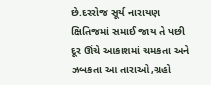છે.દરરોજ સૂર્ય નારાયણ ક્ષિતિજમાં સમાઈ જાય તે પછી દૂર ઊંચે આકાશમાં ચમકતા અને ઝબકતા આ તારાઓ,ગ્રહો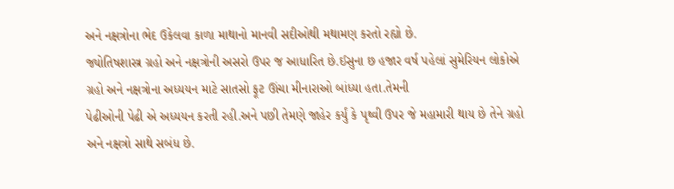અને નક્ષત્રોના ભેદ ઉકેલવા કાળા માથાનો માનવી સદીઓથી મથામણ કરતો રહ્યો છે.
જ્યોતિષશાસ્ત્ર ગ્રહો અને નક્ષત્રોની અસરો ઉપર જ આધારિત છે.ઈસુના છ હજાર વર્ષ પહેલાં સુમેરિયન લોકોએ ગ્રહો અને નક્ષત્રોના અધ્યયન માટે સાતસો ફૂટ ઊંચા મીનારાઓ બાંધ્યા હતા.તેમની
પેઢીઓની પેઢી એ અધ્યયન કરતી રહી.અને પછી તેમણે જાહેર કર્યું કે પૃથ્વી ઉપર જે મહામારી થાય છે તેને ગ્રહો અને નક્ષત્રો સાથે સબંધ છે.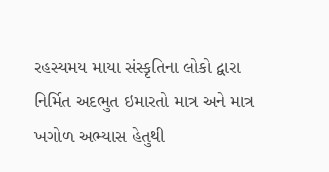રહસ્યમય માયા સંસ્કૃતિના લોકો દ્વારા નિર્મિત અદભુત ઇમારતો માત્ર અને માત્ર ખગોળ અભ્યાસ હેતુથી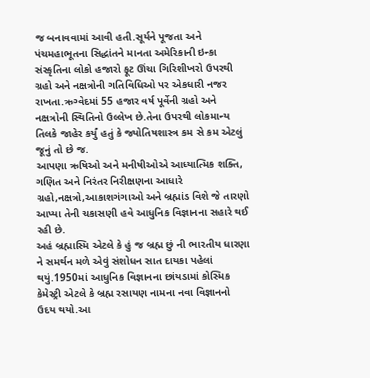જ બનાવવામાં આવી હતી.સૂર્યને પૂજતા અને પંચમહાભૂતના સિદ્ધાંતને માનતા અમેરિકાની ઇન્કા સંસ્કૃતિના લોકો હજારો ફૂટ ઊંચા ગિરિશીખરો ઉપરથી ગ્રહો અને નક્ષત્રોની ગતિવિધિઓ પર એકધારી નજર રાખતા.ઋગ્વેદમાં 55 હજાર વર્ષ પૂર્વેની ગ્રહો અને નક્ષત્રોની સ્થિતિનો ઉલ્લેખ છે.તેના ઉપરથી લોકમાન્ય તિલકે જાહેર કર્યું હતું કે જ્યોતિષશાસ્ત્ર કમ સે કમ એટલું જૂનું તો છે જ.
આપણા ઋષિઓ અને મનીષીઓએ આધ્યાત્મિક શક્તિ, ગણિત અને નિરંતર નિરીક્ષણના આધારે ગ્રહો,નક્ષત્રો,આકાશગંગાઓ અને બ્રહ્માંડ વિશે જે તારણો આપ્યા તેની ચકાસણી હવે આધુનિક વિજ્ઞાનના સહારે થઈ રહી છે.
અહં બ્રહ્માસ્મિ એટલે કે હું જ બ્રહ્મ છું ની ભારતીય ધારણા ને સમર્થન મળે એવું સંશોધન સાત દાયકા પહેલાં થયું.1950માં આધુનિક વિજ્ઞાનના છાંયડામાં કોસ્મિક કેમેસ્ટ્રી એટલે કે બ્રહ્મ રસાયણ નામના નવા વિજ્ઞાનનો ઉદય થયો.આ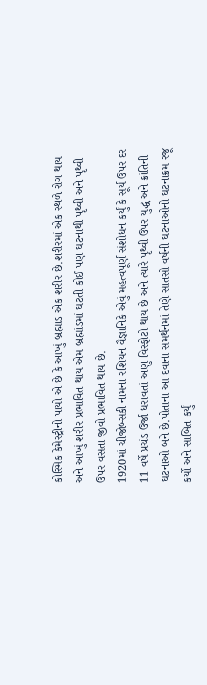કોસ્મિક કેમેસ્ટ્રીનો પાયો એ છે કે આખું બ્રહ્માડ એક શરીર છે.શરીરમાં એક સ્થળે રોગ થાય અને આખું શરીર પ્રભાવિત થાય એમ બ્રહ્માંડમાં ઘટતી કોઈ પણ ઘટનાથી પૃથ્વી અને પૃથ્વી ઉપર વસતા જીવો પ્રભાવિત થાય છે.
1920માં ચીજોબ્સકી નામના રશિયન વૈજ્ઞાનિકે એવું મહત્વપૂર્ણ સંશોધન કર્યું કે સૂર્ય ઉપર દર 11 વર્ષે પ્રચંડ ઉર્જા ધરાવતાં અણુ વિસ્ફોટો થાય છે અને ત્યારે પૃથ્વી ઉપર યુદ્ધ અને ક્રાંતિની ઘટનાઓ બને છે.પોતાના આ દવાના સમર્થનમાં તેણે સાતસો વર્ષની ઘટનાઓનો ઘટનાક્રમ રજૂ કર્યો અને સાબિત કર્યું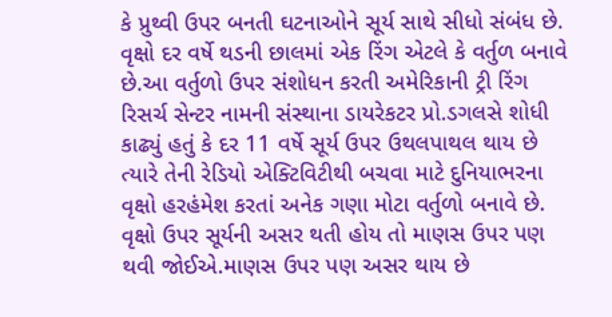કે પ્રુથ્વી ઉપર બનતી ઘટનાઓને સૂર્ય સાથે સીધો સંબંધ છે.
વૃક્ષો દર વર્ષે થડની છાલમાં એક રિંગ એટલે કે વર્તુળ બનાવે છે.આ વર્તુળો ઉપર સંશોધન કરતી અમેરિકાની ટ્રી રિંગ રિસર્ચ સેન્ટર નામની સંસ્થાના ડાયરેકટર પ્રો.ડગલસે શોધી કાઢ્યું હતું કે દર 11 વર્ષે સૂર્ય ઉપર ઉથલપાથલ થાય છે ત્યારે તેની રેડિયો એક્ટિવિટીથી બચવા માટે દુનિયાભરના વૃક્ષો હરહંમેશ કરતાં અનેક ગણા મોટા વર્તુળો બનાવે છે.
વૃક્ષો ઉપર સૂર્યની અસર થતી હોય તો માણસ ઉપર પણ થવી જોઈએ.માણસ ઉપર પણ અસર થાય છે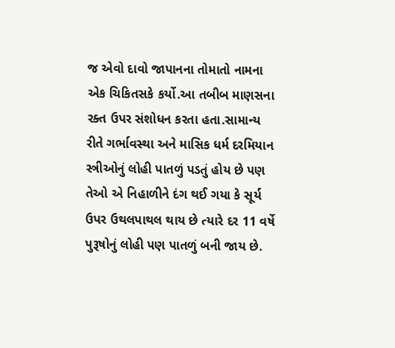જ એવો દાવો જાપાનના તોમાતો નામના એક ચિકિતસકે કર્યો.આ તબીબ માણસના રક્ત ઉપર સંશોધન કરતા હતા.સામાન્ય રીતે ગર્ભાવસ્થા અને માસિક ધર્મ દરમિયાન સ્ત્રીઓનું લોહી પાતળું પડતું હોય છે પણ તેઓ એ નિહાળીને દંગ થઈ ગયા કે સૂર્ય ઉપર ઉથલપાથલ થાય છે ત્યારે દર 11 વર્ષે પુરૂષોનું લોહી પણ પાતળું બની જાય છે.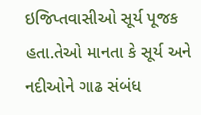ઇજિપ્તવાસીઓ સૂર્ય પૂજક હતા.તેઓ માનતા કે સૂર્ય અને નદીઓને ગાઢ સંબંધ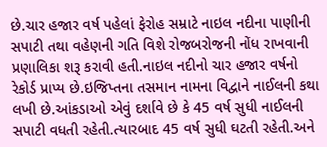છે.ચાર હજાર વર્ષ પહેલાં ફેરોહ સમ્રાટે નાઇલ નદીના પાણીની સપાટી તથા વહેણની ગતિ વિશે રોજબરોજની નોંધ રાખવાની પ્રણાલિકા શરૂ કરાવી હતી.નાઇલ નદીનો ચાર હજાર વર્ષનો રેકોર્ડ પ્રાપ્ય છે.ઇજિપ્તના તસમાન નામના વિદ્વાને નાઈલની કથા લખી છે.આંકડાઓ એવું દર્શાવે છે કે 45 વર્ષ સુધી નાઈલની સપાટી વધતી રહેતી.ત્યારબાદ 45 વર્ષ સુધી ઘટતી રહેતી.અને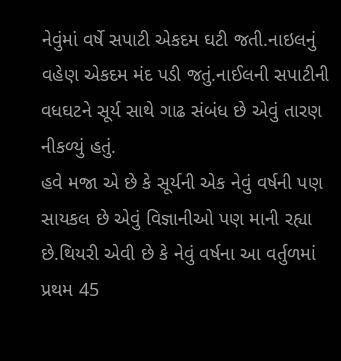નેવુંમાં વર્ષે સપાટી એકદમ ઘટી જતી.નાઇલનું વહેણ એકદમ મંદ પડી જતું.નાઈલની સપાટીની વધઘટને સૂર્ય સાથે ગાઢ સંબંધ છે એવું તારણ નીકળ્યું હતું.
હવે મજા એ છે કે સૂર્યની એક નેવું વર્ષની પણ સાયકલ છે એવું વિજ્ઞાનીઓ પણ માની રહ્યા છે.થિયરી એવી છે કે નેવું વર્ષના આ વર્તુળમાં પ્રથમ 45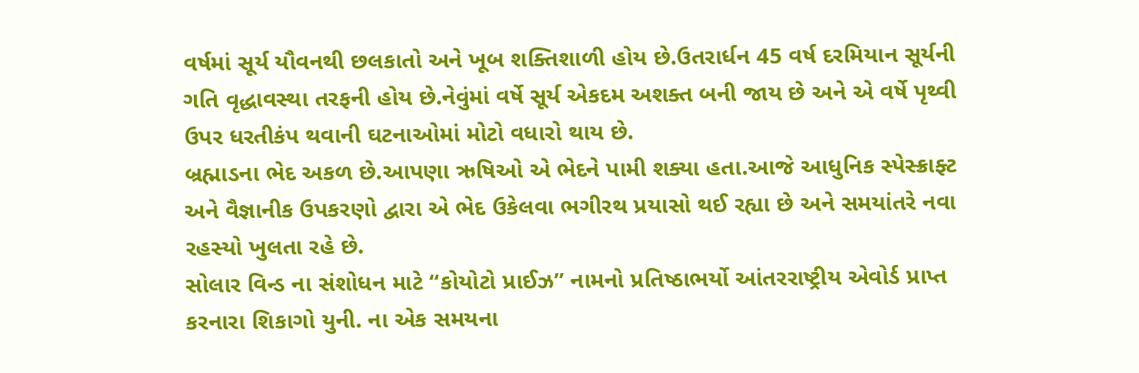વર્ષમાં સૂર્ય યૌવનથી છલકાતો અને ખૂબ શક્તિશાળી હોય છે.ઉતરાર્ધન 45 વર્ષ દરમિયાન સૂર્યની ગતિ વૃદ્ધાવસ્થા તરફની હોય છે.નેવુંમાં વર્ષે સૂર્ય એકદમ અશક્ત બની જાય છે અને એ વર્ષે પૃથ્વી ઉપર ધરતીકંપ થવાની ઘટનાઓમાં મોટો વધારો થાય છે.
બ્રહ્માડના ભેદ અકળ છે.આપણા ઋષિઓ એ ભેદને પામી શક્યા હતા.આજે આધુનિક સ્પેસ્ક્રાફ્ટ અને વૈજ્ઞાનીક ઉપકરણો દ્વારા એ ભેદ ઉકેલવા ભગીરથ પ્રયાસો થઈ રહ્યા છે અને સમયાંતરે નવા રહસ્યો ખુલતા રહે છે.
સોલાર વિન્ડ ના સંશોધન માટે “કોયોટો પ્રાઈઝ” નામનો પ્રતિષ્ઠાભર્યો આંતરરાષ્ટ્રીય એવોર્ડ પ્રાપ્ત કરનારા શિકાગો યુની. ના એક સમયના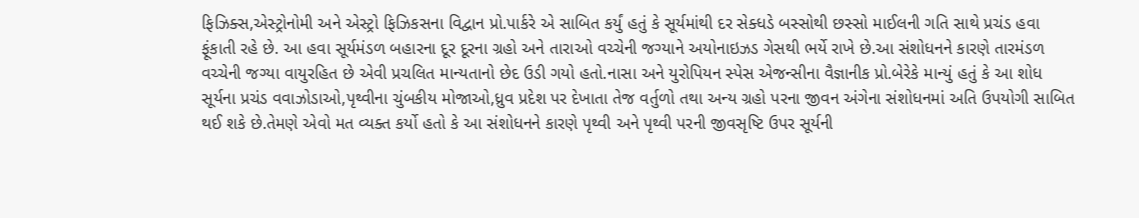ફિઝિક્સ,એસ્ટ્રોનોમી અને એસ્ટ્રો ફિઝિકસના વિદ્વાન પ્રો.પાર્કરે એ સાબિત કર્યું હતું કે સૂર્યમાંથી દર સેક્ધડે બસ્સોથી છસ્સો માઈલની ગતિ સાથે પ્રચંડ હવા ફૂંકાતી રહે છે. આ હવા સૂર્યમંડળ બહારના દૂર દૂરના ગ્રહો અને તારાઓ વચ્ચેની જગ્યાને અયોનાઇઝડ ગેસથી ભર્યે રાખે છે.આ સંશોધનને કારણે તારમંડળ વચ્ચેની જગ્યા વાયુરહિત છે એવી પ્રચલિત માન્યતાનો છેદ ઉડી ગયો હતો.નાસા અને યુરોપિયન સ્પેસ એજન્સીના વૈજ્ઞાનીક પ્રો.બેરેકે માન્યું હતું કે આ શોધ સૂર્યના પ્રચંડ વવાઝોડાઓ,પૃથ્વીના ચુંબકીય મોજાઓ,ધ્રુવ પ્રદેશ પર દેખાતા તેજ વર્તુળો તથા અન્ય ગ્રહો પરના જીવન અંગેના સંશોધનમાં અતિ ઉપયોગી સાબિત થઈ શકે છે.તેમણે એવો મત વ્યક્ત કર્યો હતો કે આ સંશોધનને કારણે પૃથ્વી અને પૃથ્વી પરની જીવસૃષ્ટિ ઉપર સૂર્યની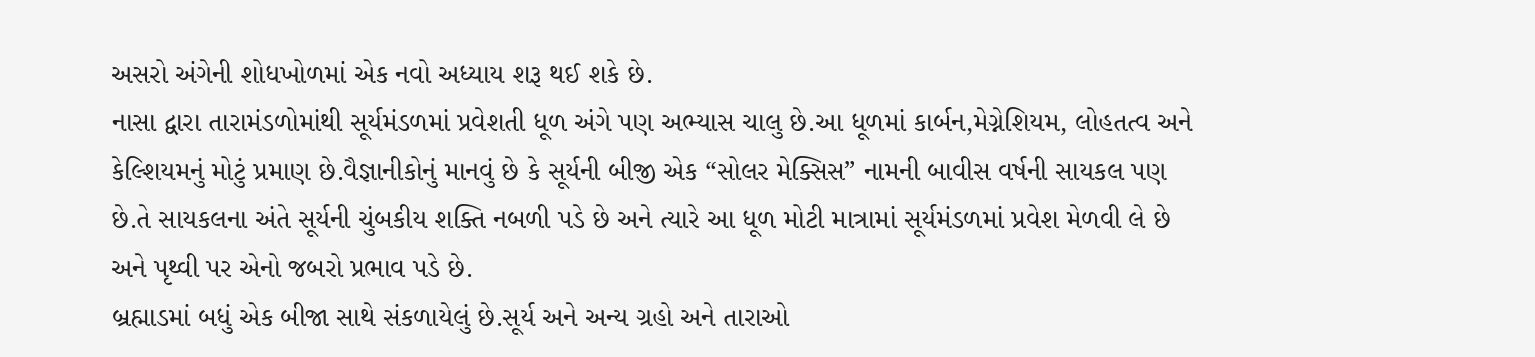અસરો અંગેની શોધખોળમાં એક નવો અધ્યાય શરૂ થઈ શકે છે.
નાસા દ્વારા તારામંડળોમાંથી સૂર્યમંડળમાં પ્રવેશતી ધૂળ અંગે પણ અભ્યાસ ચાલુ છે.આ ધૂળમાં કાર્બન,મેગ્નેશિયમ, લોહતત્વ અને કેલ્શિયમનું મોટું પ્રમાણ છે.વૈજ્ઞાનીકોનું માનવું છે કે સૂર્યની બીજી એક “સોલર મેક્સિસ” નામની બાવીસ વર્ષની સાયકલ પણ છે.તે સાયકલના અંતે સૂર્યની ચુંબકીય શક્તિ નબળી પડે છે અને ત્યારે આ ધૂળ મોટી માત્રામાં સૂર્યમંડળમાં પ્રવેશ મેળવી લે છે અને પૃથ્વી પર એનો જબરો પ્રભાવ પડે છે.
બ્રહ્માડમાં બધું એક બીજા સાથે સંકળાયેલું છે.સૂર્ય અને અન્ય ગ્રહો અને તારાઓ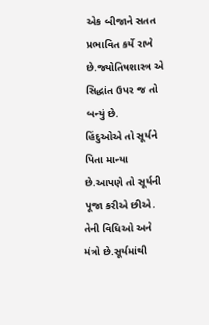એક બીજાને સતત પ્રભાવિત કર્યે રાખે છે.જ્યોતિષશાસ્ત્ર એ સિદ્ધાંત ઉપર જ તો બન્યું છે.
હિંદુઓએ તો સૂર્યને પિતા માન્યા છે.આપણે તો સૂર્યની પૂજા કરીએ છીએ. તેની વિધિઓ અને મંત્રો છે.સૂર્યમાંથી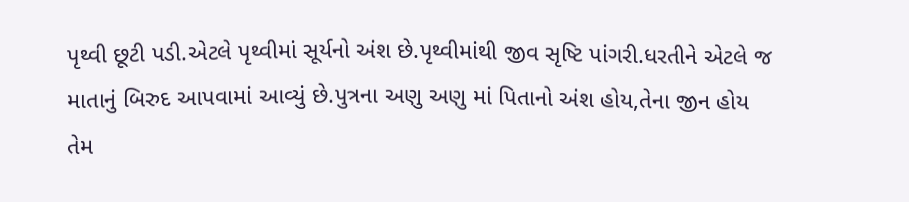પૃથ્વી છૂટી પડી.એટલે પૃથ્વીમાં સૂર્યનો અંશ છે.પૃથ્વીમાંથી જીવ સૃષ્ટિ પાંગરી.ધરતીને એટલે જ માતાનું બિરુદ આપવામાં આવ્યું છે.પુત્રના અણુ અણુ માં પિતાનો અંશ હોય,તેના જીન હોય તેમ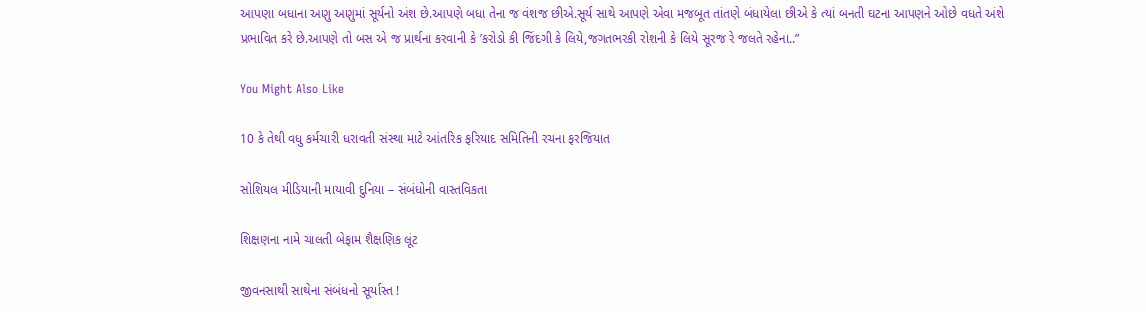આપણા બધાના અણુ અણુમાં સૂર્યનો અંશ છે.આપણે બધા તેના જ વંશજ છીએ.સૂર્ય સાથે આપણે એવા મજબૂત તાંતણે બંધાયેલા છીએ કે ત્યાં બનતી ઘટના આપણને ઓછે વધતે અંશે પ્રભાવિત કરે છે.આપણે તો બસ એ જ પ્રાર્થના કરવાની કે ’કરોડો કી જિંદગી કે લિયે,જગતભરકી રોશની કે લિયે સૂરજ રે જલતે રહેના..”

You Might Also Like

10 કે તેથી વધુ કર્મચારી ધરાવતી સંસ્થા માટે આંતરિક ફરિયાદ સમિતિની રચના ફરજિયાત

સોશિયલ મીડિયાની માયાવી દુનિયા – સંબંધોની વાસ્તવિકતા

શિક્ષણના નામે ચાલતી બેફામ શૈક્ષણિક લૂંટ

જીવનસાથી સાથેના સંબંધનો સૂર્યાસ્ત !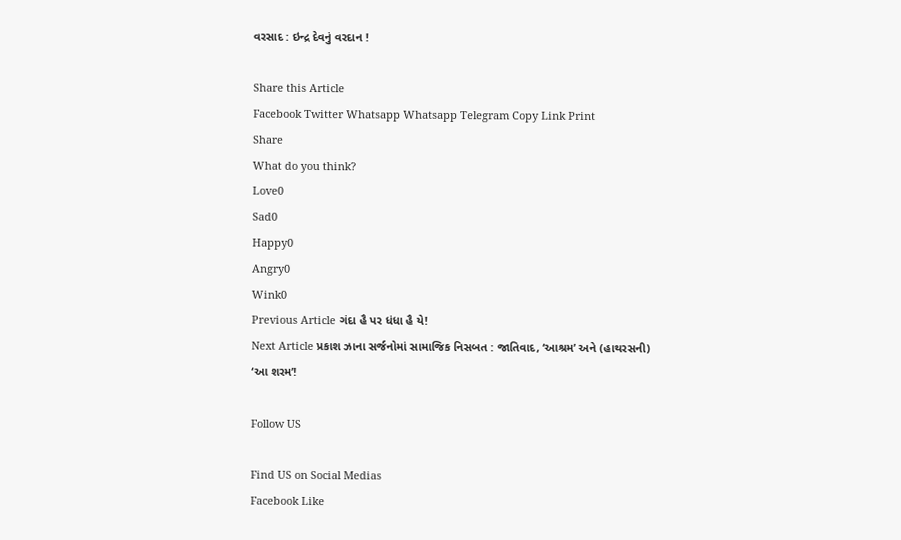વરસાદ : ઇન્દ્ર દેવનું વરદાન !

Share this Article
Facebook Twitter Whatsapp Whatsapp Telegram Copy Link Print
Share
What do you think?
Love0
Sad0
Happy0
Angry0
Wink0
Previous Article ગંદા હૈ પર ધંધા હૈ યે!
Next Article પ્રકાશ ઝાના સર્જનોમાં સામાજિક નિસબત : જાતિવાદ, ‘આશ્રમ’ અને (હાથરસની) ‘આ શરમ’!

Follow US

Find US on Social Medias
Facebook Like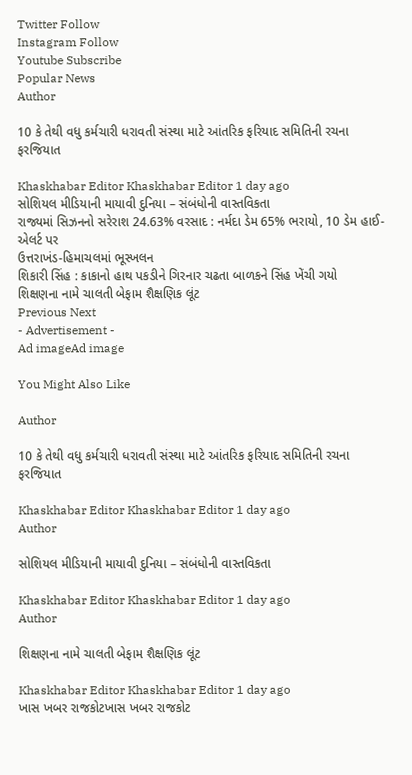Twitter Follow
Instagram Follow
Youtube Subscribe
Popular News
Author

10 કે તેથી વધુ કર્મચારી ધરાવતી સંસ્થા માટે આંતરિક ફરિયાદ સમિતિની રચના ફરજિયાત

Khaskhabar Editor Khaskhabar Editor 1 day ago
સોશિયલ મીડિયાની માયાવી દુનિયા – સંબંધોની વાસ્તવિકતા
રાજ્યમાં સિઝનનો સરેરાશ 24.63% વરસાદ : નર્મદા ડેમ 65% ભરાયો, 10 ડેમ હાઈ-એલર્ટ પર
ઉત્તરાખંડ-હિમાચલમાં ભૂસ્ખલન
શિકારી સિંહ : કાકાનો હાથ પકડીને ગિરનાર ચઢતા બાળકને સિંહ ખેંચી ગયો
શિક્ષણના નામે ચાલતી બેફામ શૈક્ષણિક લૂંટ
Previous Next
- Advertisement -
Ad imageAd image

You Might Also Like

Author

10 કે તેથી વધુ કર્મચારી ધરાવતી સંસ્થા માટે આંતરિક ફરિયાદ સમિતિની રચના ફરજિયાત

Khaskhabar Editor Khaskhabar Editor 1 day ago
Author

સોશિયલ મીડિયાની માયાવી દુનિયા – સંબંધોની વાસ્તવિકતા

Khaskhabar Editor Khaskhabar Editor 1 day ago
Author

શિક્ષણના નામે ચાલતી બેફામ શૈક્ષણિક લૂંટ

Khaskhabar Editor Khaskhabar Editor 1 day ago
ખાસ ખબર રાજકોટખાસ ખબર રાજકોટ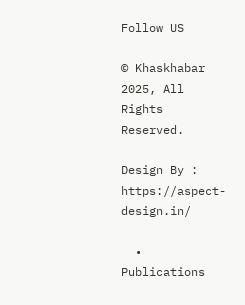Follow US

© Khaskhabar 2025, All Rights Reserved.

Design By : https://aspect-design.in/

  • Publications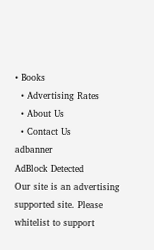• Books
  • Advertising Rates
  • About Us
  • Contact Us
adbanner
AdBlock Detected
Our site is an advertising supported site. Please whitelist to support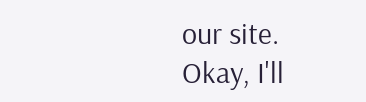our site.
Okay, I'll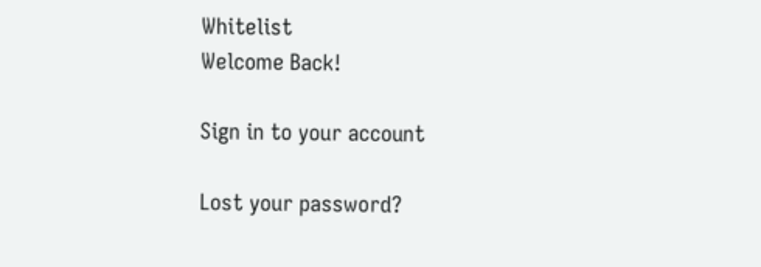Whitelist
Welcome Back!

Sign in to your account

Lost your password?